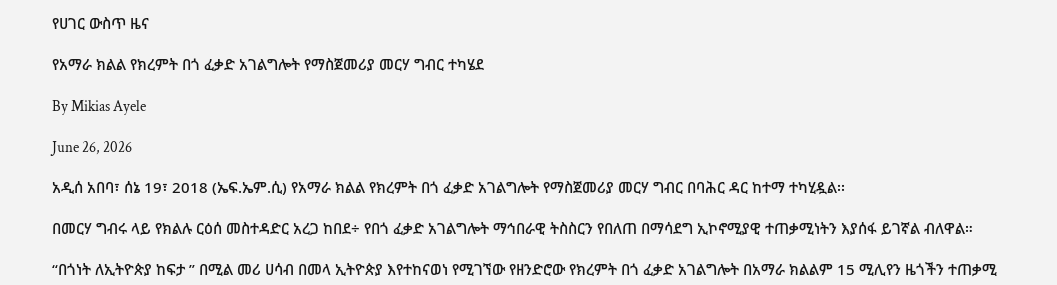የሀገር ውስጥ ዜና

የአማራ ክልል የክረምት በጎ ፈቃድ አገልግሎት የማስጀመሪያ መርሃ ግብር ተካሄደ

By Mikias Ayele

June 26, 2026

አዲሰ አበባ፣ ሰኔ 19፣ 2018 (ኤፍ.ኤም.ሲ) የአማራ ክልል የክረምት በጎ ፈቃድ አገልግሎት የማስጀመሪያ መርሃ ግብር በባሕር ዳር ከተማ ተካሂዷል፡፡

በመርሃ ግብሩ ላይ የክልሉ ርዕሰ መስተዳድር አረጋ ከበደ÷ የበጎ ፈቃድ አገልግሎት ማኅበራዊ ትስስርን የበለጠ በማሳደግ ኢኮኖሚያዊ ተጠቃሚነትን እያሰፋ ይገኛል ብለዋል።

“በጎነት ለኢትዮጵያ ከፍታ ” በሚል መሪ ሀሳብ በመላ ኢትዮጵያ እየተከናወነ የሚገኘው የዘንድሮው የክረምት በጎ ፈቃድ አገልግሎት በአማራ ክልልም 15 ሚሊየን ዜጎችን ተጠቃሚ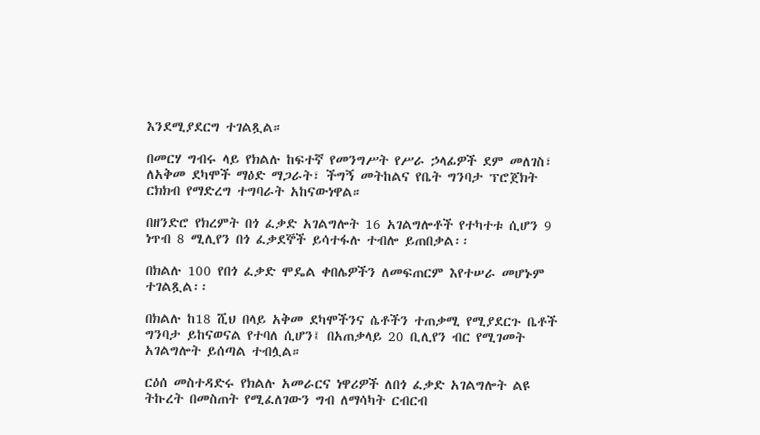እንደሚያደርግ ተገልጿል።

በመርሃ ግብሩ ላይ የክልሉ ከፍተኛ የመንግሥት የሥራ ኃላፊዎች ደም መለገስ፣ ለአቅመ ደካሞች ማዕድ ማጋራት፣ ችግኝ መትከልና የቤት ግንባታ ፕሮጀክት ርክክብ የማድረግ ተግባራት አከናውነዋል።

በዘንድሮ የክረምት በጎ ፈቃድ አገልግሎት 16 አገልግሎቶች የተካተቱ ሲሆን 9 ነጥብ 8 ሚሊየን በጎ ፈቃደኞች ይሳተፋሉ ተብሎ ይጠበቃል፡፡

በክልሉ 100 የበጎ ፈቃድ ሞዴል ቀበሌዎችን ለመፍጠርም እየተሠራ መሆኑም ተገልጿል፡፡

በክልሉ ከ18 ሺህ በላይ አቅመ ደካሞችንና ሴቶችን ተጠቃሚ የሚያደርጉ ቤቶች ግንባታ ይከናወናል የተባለ ሲሆን፤ በአጠቃላይ 20 ቢሊየን ብር የሚገመት አገልግሎት ይሰጣል ተብሏል።

ርዕሰ መስተዳድሩ የክልሉ አመራርና ነዋሪዎች ለበጎ ፈቃድ አገልግሎት ልዩ ትኩረት በመስጠት የሚፈለገውን ግብ ለማሳካት ርብርብ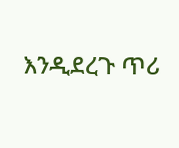እንዲደረጉ ጥሪ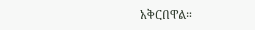አቅርበዋል።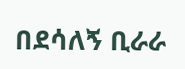በደሳለኝ ቢራራ